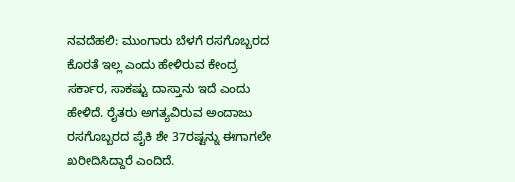ನವದೆಹಲಿ: ಮುಂಗಾರು ಬೆಳಗೆ ರಸಗೊಬ್ಬರದ ಕೊರತೆ ಇಲ್ಲ ಎಂದು ಹೇಳಿರುವ ಕೇಂದ್ರ ಸರ್ಕಾರ, ಸಾಕಷ್ಟು ದಾಸ್ತಾನು ಇದೆ ಎಂದು ಹೇಳಿದೆ. ರೈತರು ಅಗತ್ಯವಿರುವ ಅಂದಾಜು ರಸಗೊಬ್ಬರದ ಪೈಕಿ ಶೇ 37ರಷ್ಟನ್ನು ಈಗಾಗಲೇ ಖರೀದಿಸಿದ್ದಾರೆ ಎಂದಿದೆ.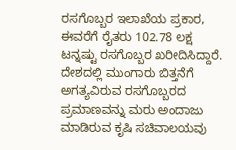ರಸಗೊಬ್ಬರ ಇಲಾಖೆಯ ಪ್ರಕಾರ, ಈವರೆಗೆ ರೈತರು 102.78 ಲಕ್ಷ ಟನ್ನಷ್ಟು ರಸಗೊಬ್ಬರ ಖರೀದಿಸಿದ್ದಾರೆ.
ದೇಶದಲ್ಲಿ ಮುಂಗಾರು ಬಿತ್ತನೆಗೆ ಅಗತ್ಯವಿರುವ ರಸಗೊಬ್ಬರದ ಪ್ರಮಾಣವನ್ನು ಮರು ಅಂದಾಜು ಮಾಡಿರುವ ಕೃಷಿ ಸಚಿವಾಲಯವು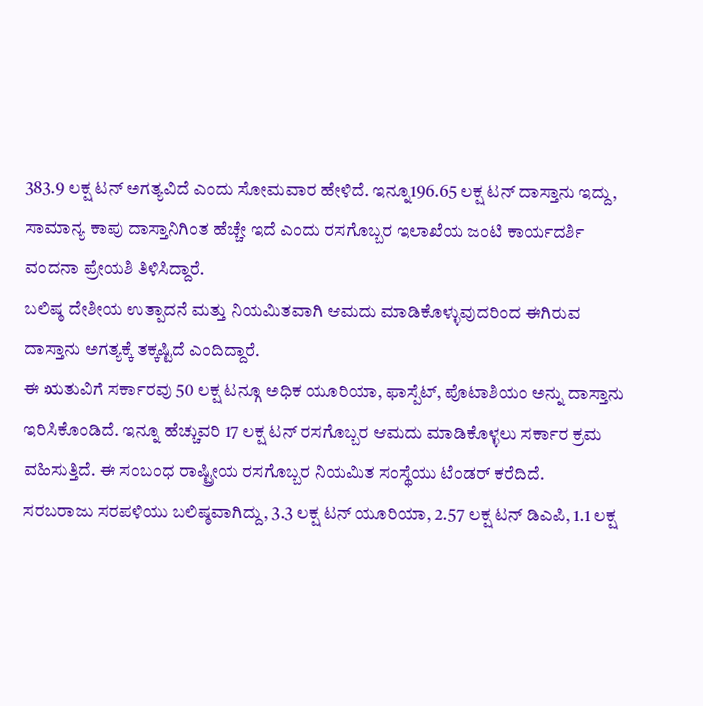383.9 ಲಕ್ಷ ಟನ್ ಅಗತ್ಯವಿದೆ ಎಂದು ಸೋಮವಾರ ಹೇಳಿದೆ. ಇನ್ನೂ196.65 ಲಕ್ಷ ಟನ್ ದಾಸ್ತಾನು ಇದ್ದು, ಸಾಮಾನ್ಯ ಕಾಪು ದಾಸ್ತಾನಿಗಿಂತ ಹೆಚ್ಚೇ ಇದೆ ಎಂದು ರಸಗೊಬ್ಬರ ಇಲಾಖೆಯ ಜಂಟಿ ಕಾರ್ಯದರ್ಶಿ ವಂದನಾ ಪ್ರೇಯಶಿ ತಿಳಿಸಿದ್ದಾರೆ.
ಬಲಿಷ್ಠ ದೇಶೀಯ ಉತ್ಪಾದನೆ ಮತ್ತು ನಿಯಮಿತವಾಗಿ ಆಮದು ಮಾಡಿಕೊಳ್ಳುವುದರಿಂದ ಈಗಿರುವ ದಾಸ್ತಾನು ಅಗತ್ಯಕ್ಕೆ ತಕ್ಕಷ್ಟಿದೆ ಎಂದಿದ್ದಾರೆ.
ಈ ಋತುವಿಗೆ ಸರ್ಕಾರವು 50 ಲಕ್ಷ ಟನ್ಗೂ ಅಧಿಕ ಯೂರಿಯಾ, ಫಾಸ್ಪೆಟ್, ಪೊಟಾಶಿಯಂ ಅನ್ನು ದಾಸ್ತಾನು ಇರಿಸಿಕೊಂಡಿದೆ. ಇನ್ನೂ ಹೆಚ್ಚುವರಿ 17 ಲಕ್ಷ ಟನ್ ರಸಗೊಬ್ಬರ ಆಮದು ಮಾಡಿಕೊಳ್ಳಲು ಸರ್ಕಾರ ಕ್ರಮ ವಹಿಸುತ್ತಿದೆ. ಈ ಸಂಬಂಧ ರಾಷ್ಟ್ರೀಯ ರಸಗೊಬ್ಬರ ನಿಯಮಿತ ಸಂಸ್ಥೆಯು ಟೆಂಡರ್ ಕರೆದಿದೆ.
ಸರಬರಾಜು ಸರಪಳಿಯು ಬಲಿಷ್ಠವಾಗಿದ್ದು, 3.3 ಲಕ್ಷ ಟನ್ ಯೂರಿಯಾ, 2.57 ಲಕ್ಷ ಟನ್ ಡಿಎಪಿ, 1.1 ಲಕ್ಷ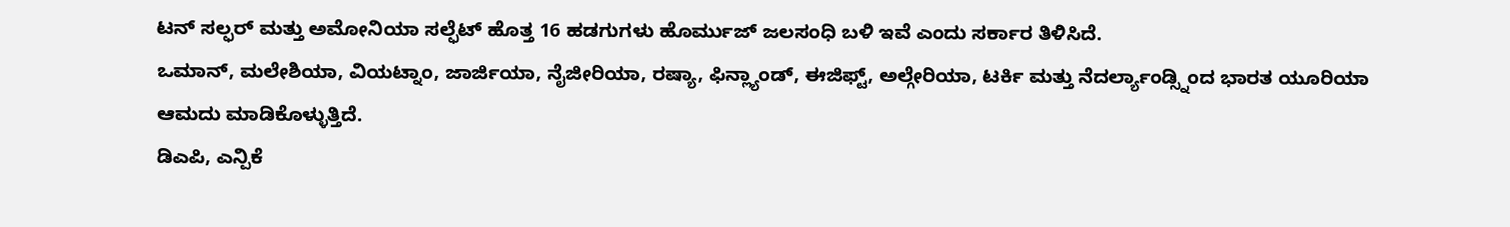ಟನ್ ಸಲ್ಫರ್ ಮತ್ತು ಅಮೋನಿಯಾ ಸಲ್ಫೆಟ್ ಹೊತ್ತ 16 ಹಡಗುಗಳು ಹೊರ್ಮುಜ್ ಜಲಸಂಧಿ ಬಳಿ ಇವೆ ಎಂದು ಸರ್ಕಾರ ತಿಳಿಸಿದೆ.
ಒಮಾನ್, ಮಲೇಶಿಯಾ, ವಿಯಟ್ನಾಂ, ಜಾರ್ಜಿಯಾ, ನೈಜೀರಿಯಾ, ರಷ್ಯಾ, ಫಿನ್ಲ್ಯಾಂಡ್, ಈಜಿಫ್ಟ್, ಅಲ್ಗೇರಿಯಾ, ಟರ್ಕಿ ಮತ್ತು ನೆದರ್ಲ್ಯಾಂಡ್ಸ್ನಿಂದ ಭಾರತ ಯೂರಿಯಾ ಆಮದು ಮಾಡಿಕೊಳ್ಳುತ್ತಿದೆ.
ಡಿಎಪಿ, ಎನ್ಪಿಕೆ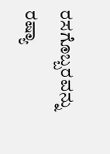ರಸಗೊಬ್ಬರವನ್ನು ರಷ್ಯಾ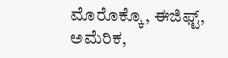ಮೊರೊಕ್ಕೊ, ಈಜಿಫ್ಟ್, ಅಮೆರಿಕ,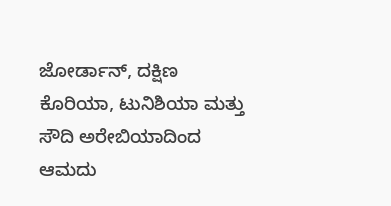ಜೋರ್ಡಾನ್, ದಕ್ಷಿಣ ಕೊರಿಯಾ, ಟುನಿಶಿಯಾ ಮತ್ತು ಸೌದಿ ಅರೇಬಿಯಾದಿಂದ ಆಮದು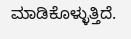ಮಾಡಿಕೊಳ್ಳುತ್ತಿದೆ.